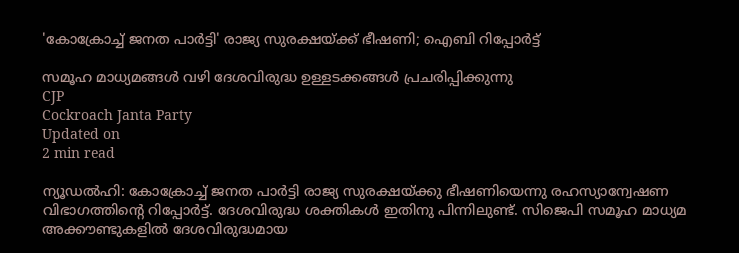'കോക്രോച്ച് ജനത പാർട്ടി' രാജ്യ സുരക്ഷയ്ക്ക് ഭീഷണി; ഐബി റിപ്പോർട്ട്

സമൂഹ മാധ്യമങ്ങൾ വഴി ദേശവിരുദ്ധ ഉള്ളടക്കങ്ങൾ പ്രചരിപ്പിക്കുന്നു
CJP
Cockroach Janta Party
Updated on
2 min read

ന്യൂഡൽഹി: കോക്രോച്ച് ജനത പാർട്ടി രാജ്യ സുരക്ഷയ്ക്കു ഭീഷണിയെന്നു രഹസ്യാന്വേഷണ വിഭാഗത്തിന്റെ റിപ്പോർട്ട്. ദേശവിരുദ്ധ ശക്തികൾ ഇതിനു പിന്നിലുണ്ട്. സിജെപി സമൂഹ മാധ്യമ അക്കൗണ്ടുകളിൽ ദേശവിരുദ്ധമായ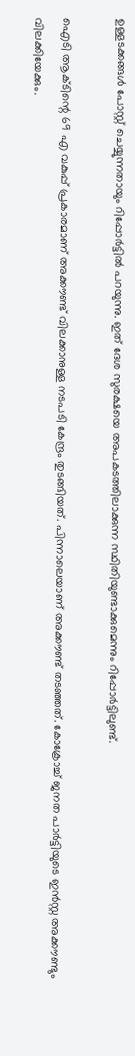ഉള്ളടക്കങ്ങൾ പോസ്റ്റ് ചെയ്യുന്നതായും റിപ്പോർട്ടിൽ പറയുന്നു. ഇത് ദേശ സുരക്ഷയെ അപകടത്തിലാക്കുന്ന സ്ഥിതിയുണ്ടാക്കുമെന്നും റിപ്പോർട്ടിലുണ്ട്.

ഐടി ആക്ടിന്റെ 69 എ വകുപ്പ് പ്രകാരമാണ് അക്കൗണ്ട് വിലക്കാനുള്ള നടപടി കേന്ദ്രം തുടങ്ങിയത്. പിന്നാലെയാണ് അക്കൗണ്ട് തടഞ്ഞത്. കോക്രോച്ച് ജനത പാർട്ടിയുടെ ഇൻസ്റ്റ അക്കൗണ്ടും വിലക്കിയേക്കും.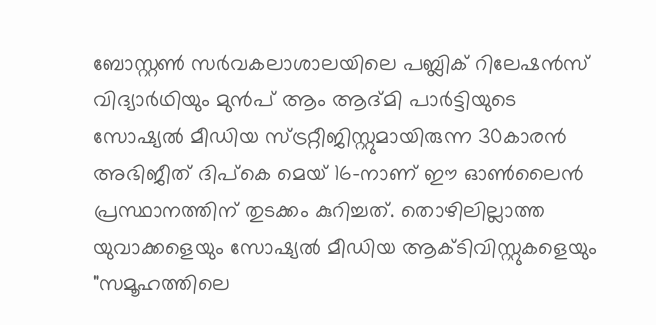ബോസ്റ്റൺ സർവകലാശാലയിലെ പബ്ലിക് റിലേഷൻസ് വിദ്യാർഥിയും മുൻപ് ആം ആദ്മി പാർട്ടിയുടെ സോഷ്യൽ മീഡിയ സ്ട്രറ്റീജിസ്റ്റുമായിരുന്ന 30കാരൻ അഭിജീത് ദിപ്കെ മെയ് 16-നാണ് ഈ ഓൺലൈൻ പ്രസ്ഥാനത്തിന് തുടക്കം കുറിച്ചത്. തൊഴിലില്ലാത്ത യുവാക്കളെയും സോഷ്യൽ മീഡിയ ആക്ടിവിസ്റ്റുകളെയും "സമൂഹത്തിലെ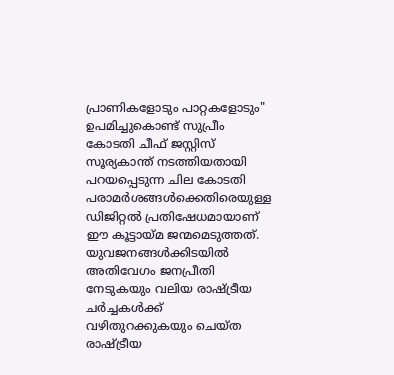പ്രാണികളോടും പാറ്റകളോടും" ഉപമിച്ചുകൊണ്ട് സുപ്രീം കോടതി ചീഫ് ജസ്റ്റിസ് സൂര്യകാന്ത് നടത്തിയതായി പറയപ്പെടുന്ന ചില കോടതി പരാമർശങ്ങൾക്കെതിരെയുള്ള ഡിജിറ്റൽ പ്രതിഷേധമായാണ് ഈ കൂട്ടായ്മ ജന്മമെടുത്തത്. യുവജനങ്ങൾക്കിടയിൽ അതിവേഗം ജനപ്രീതി നേടുകയും വലിയ രാഷ്ട്രീയ ചർച്ചകൾക്ക് വഴിതുറക്കുകയും ചെയ്ത രാഷ്ട്രീയ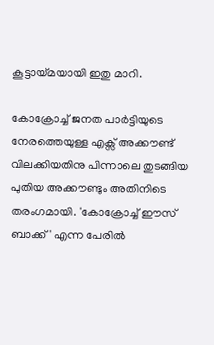കൂട്ടായ്മയായി ഇതു മാറി.

കോക്രോച്ച് ജനത പാർട്ടിയുടെ നേരത്തെയുള്ള എക്സ് അക്കൗണ്ട് വിലക്കിയതിനു പിന്നാലെ തുടങ്ങിയ പുതിയ അക്കൗണ്ടും അതിനിടെ തരംഗമായി. 'കോക്രോച്ച് ഈസ്‌ ബാക്ക്' എന്ന പേരിൽ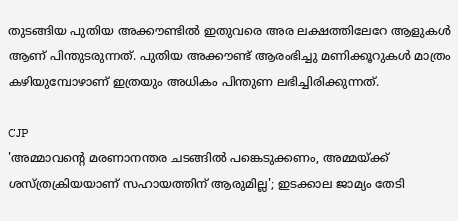തുടങ്ങിയ പുതിയ അക്കൗണ്ടിൽ ഇതുവരെ അര ലക്ഷത്തിലേറേ ആളുകൾ ആണ് പിന്തുടരുന്നത്. പുതിയ അക്കൗണ്ട് ആരംഭിച്ചു മണിക്കൂറുകൾ മാത്രം കഴിയുമ്പോഴാണ് ഇത്രയും അധികം പിന്തുണ ലഭിച്ചിരിക്കുന്നത്.

CJP
'അമ്മാവന്റെ മരണാനന്തര ചടങ്ങില്‍ പങ്കെടുക്കണം, അമ്മയ്ക്ക് ശസ്ത്രക്രിയയാണ് സഹായത്തിന് ആരുമില്ല'; ഇടക്കാല ജാമ്യം തേടി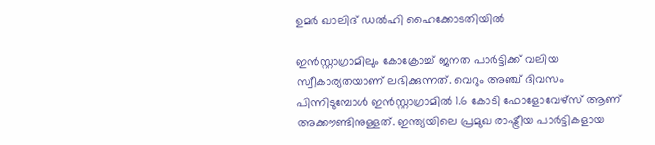ഉമര്‍ ഖാലിദ് ഡല്‍ഹി ഹൈക്കോടതിയില്‍

ഇൻസ്റ്റാഗ്രാമിലും കോക്രോച്ച് ജനത പാർട്ടിക്ക് വലിയ സ്വീകാര്യതയാണ് ലഭിക്കുന്നത്. വെറും അഞ്ച് ദിവസം പിന്നിടുമ്പോൾ ഇൻസ്റ്റാഗ്രാമിൽ 1.6 കോടി ഫോളോവേഴ്‌സ് ആണ് അക്കൗണ്ടിനുള്ളത്. ഇന്ത്യയിലെ പ്രമുഖ രാഷ്ട്രീയ പാർട്ടികളായ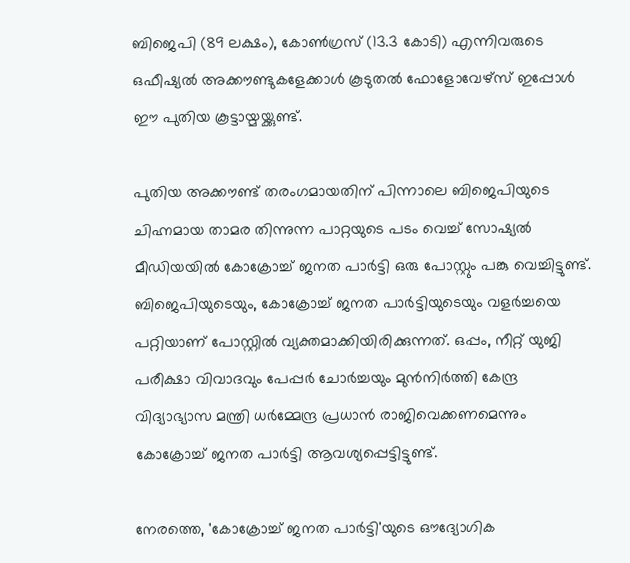ബിജെപി (89 ലക്ഷം), കോൺഗ്രസ് (13.3 കോടി) എന്നിവരുടെ ഒഫീഷ്യൽ അക്കൗണ്ടുകളേക്കാൾ കൂടുതൽ ഫോളോവേഴ്‌സ് ഇപ്പോൾ ഈ പുതിയ കൂട്ടായ്മയ്ക്കുണ്ട്.

പുതിയ അക്കൗണ്ട് തരംഗമായതിന് പിന്നാലെ ബിജെപിയുടെ ചിഹ്നമായ താമര തിന്നുന്ന പാറ്റയുടെ പടം വെച്ച് സോഷ്യൽ മീഡിയയിൽ കോക്രോച്ച് ജനത പാർട്ടി ഒരു പോസ്റ്റും പങ്കു വെച്ചിട്ടുണ്ട്. ബിജെപിയുടെയും, കോക്രോച്ച് ജനത പാർട്ടിയുടെയും വളർച്ചയെ പറ്റിയാണ് പോസ്റ്റിൽ വ്യക്തമാക്കിയിരിക്കുന്നത്. ഒപ്പം, നീറ്റ് യുജി പരീക്ഷാ വിവാദവും പേപ്പർ ചോർച്ചയും മുൻനിർത്തി കേന്ദ്ര വിദ്യാഭ്യാസ മന്ത്രി ധർമ്മേന്ദ്ര പ്രധാൻ രാജിവെക്കണമെന്നും കോക്രോച്ച് ജനത പാർട്ടി ആവശ്യപ്പെട്ടിട്ടുണ്ട്.

നേരത്തെ, 'കോക്രോച്ച് ജനത പാർട്ടി'യുടെ ഔദ്യോഗിക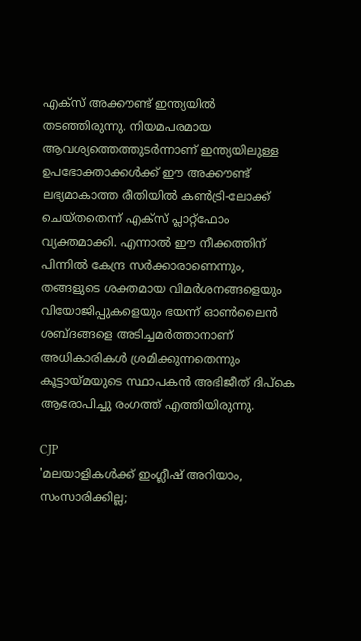എക്സ് അക്കൗണ്ട് ഇന്ത്യയിൽ തടഞ്ഞിരുന്നു. നിയമപരമായ ആവശ്യത്തെത്തുടർന്നാണ് ഇന്ത്യയിലുള്ള ഉപഭോക്താക്കൾക്ക് ഈ അക്കൗണ്ട് ലഭ്യമാകാത്ത രീതിയിൽ കൺട്രി-ലോക്ക് ചെയ്തതെന്ന് എക്സ് പ്ലാറ്റ്‌ഫോം വ്യക്തമാക്കി. എന്നാൽ ഈ നീക്കത്തിന് പിന്നിൽ കേന്ദ്ര സർക്കാരാണെന്നും, തങ്ങളുടെ ശക്തമായ വിമർശനങ്ങളെയും വിയോജിപ്പുകളെയും ഭയന്ന് ഓൺലൈൻ ശബ്ദങ്ങളെ അടിച്ചമർത്താനാണ് അധികാരികൾ ശ്രമിക്കുന്നതെന്നും കൂട്ടായ്മയുടെ സ്ഥാപകൻ അഭിജീത് ദിപ്കെ ആരോപിച്ചു രംഗത്ത് എത്തിയിരുന്നു.

CJP
'മലയാളികള്‍ക്ക് ഇംഗ്ലീഷ് അറിയാം, സംസാരിക്കില്ല;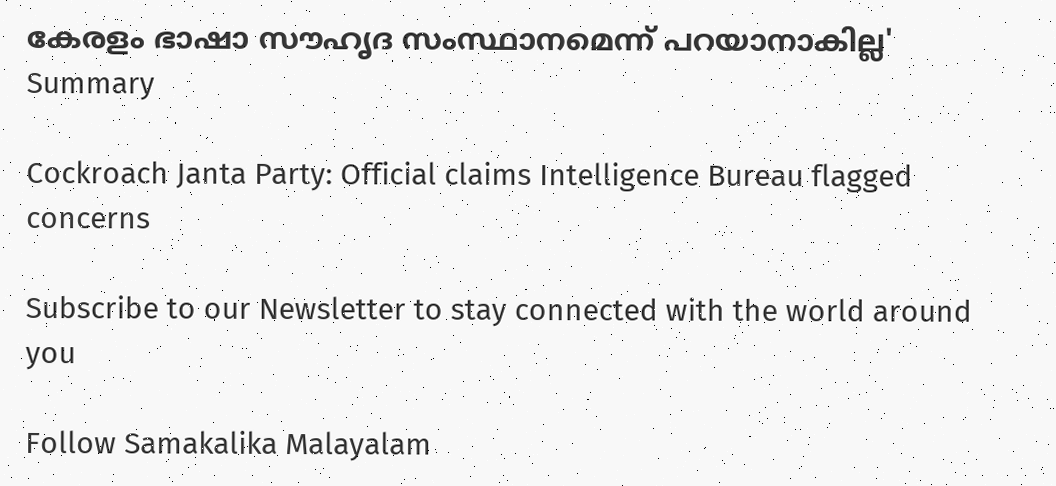കേരളം ഭാഷാ സൗഹൃദ സംസ്ഥാനമെന്ന് പറയാനാകില്ല'
Summary

Cockroach Janta Party: Official claims Intelligence Bureau flagged concerns

Subscribe to our Newsletter to stay connected with the world around you

Follow Samakalika Malayalam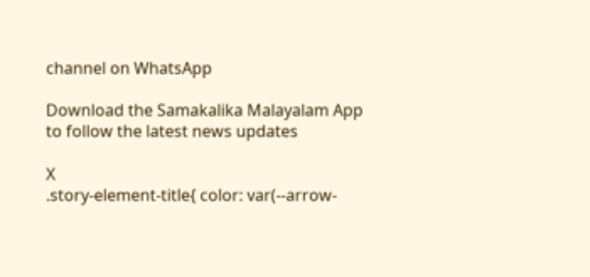channel on WhatsApp

Download the Samakalika Malayalam App to follow the latest news updates

X
.story-element-title{ color: var(--arrow-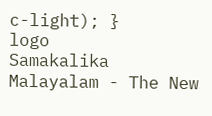c-light); }
logo
Samakalika Malayalam - The New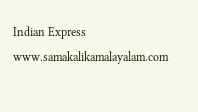Indian Express
www.samakalikamalayalam.com